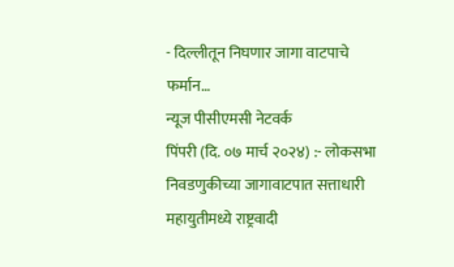- दिल्लीतून निघणार जागा वाटपाचे फर्मान…
न्यूज पीसीएमसी नेटवर्क
पिंपरी (दि. ०७ मार्च २०२४) :- लोकसभा निवडणुकीच्या जागावाटपात सत्ताधारी महायुतीमध्ये राष्ट्रवादी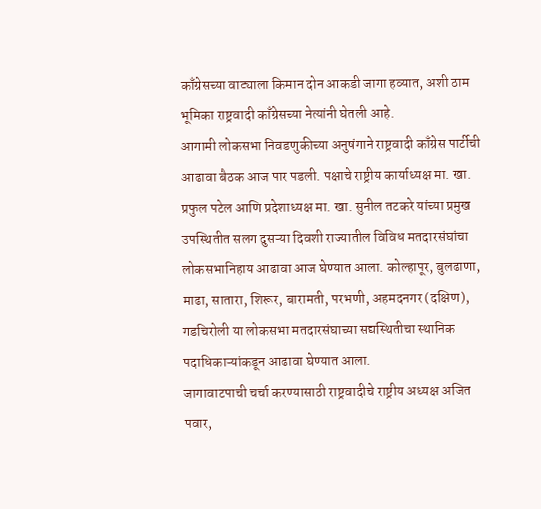काँग्रेसच्या वाट्याला किमान दोन आकडी जागा हव्यात, अशी ठाम भूमिका राष्ट्रवादी काँग्रेसच्या नेत्यांनी घेतली आहे.
आगामी लोकसभा निवडणुकीच्या अनुषंगाने राष्ट्रवादी काँग्रेस पार्टीची आढावा बैठक आज पार पडली. पक्षाचे राष्ट्रीय कार्याध्यक्ष मा. खा. प्रफुल पटेल आणि प्रदेशाध्यक्ष मा. खा. सुनील तटकरे यांच्या प्रमुख उपस्थितीत सलग दुसऱ्या दिवशी राज्यातील विविध मतदारसंघांचा लोकसभानिहाय आढावा आज घेण्यात आला. कोल्हापूर, बुलढाणा, माढा, सातारा, शिरूर, बारामती, परभणी, अहमदनगर (दक्षिण), गडचिरोली या लोकसभा मतदारसंघाच्या सद्यस्थितीचा स्थानिक पदाधिकाऱ्यांकडून आढावा घेण्यात आला.
जागावाटपाची चर्चा करण्यासाठी राष्ट्रवादीचे राष्ट्रीय अध्यक्ष अजित पवार,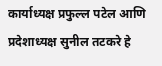कार्याध्यक्ष प्रफुल्ल पटेल आणि प्रदेशाध्यक्ष सुनील तटकरे हे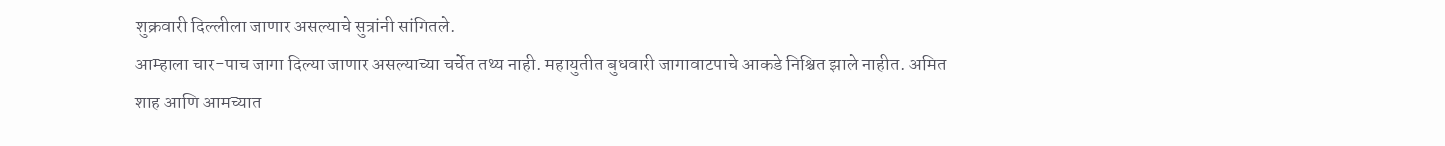शुक्रवारी दिल्लीला जाणार असल्याचे सुत्रांनी सांगितले.
आम्हाला चार-पाच जागा दिल्या जाणार असल्याच्या चर्चेत तथ्य नाही. महायुतीत बुधवारी जागावाटपाचे आकडे निश्चित झाले नाहीत. अमित शाह आणि आमच्यात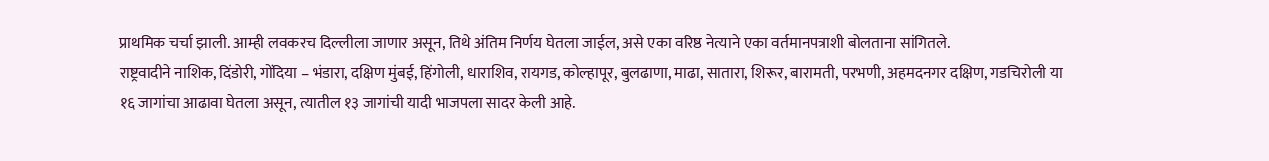प्राथमिक चर्चा झाली. आम्ही लवकरच दिल्लीला जाणार असून, तिथे अंतिम निर्णय घेतला जाईल, असे एका वरिष्ठ नेत्याने एका वर्तमानपत्राशी बोलताना सांगितले.
राष्ट्रवादीने नाशिक, दिंडोरी, गोंदिया – भंडारा, दक्षिण मुंबई, हिंगोली, धाराशिव, रायगड, कोल्हापूर, बुलढाणा, माढा, सातारा, शिरूर, बारामती, परभणी, अहमदनगर दक्षिण, गडचिरोली या १६ जागांचा आढावा घेतला असून, त्यातील १३ जागांची यादी भाजपला सादर केली आहे.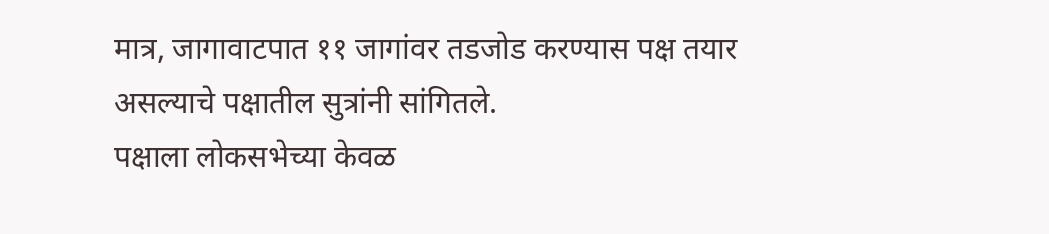मात्र, जागावाटपात ११ जागांवर तडजोड करण्यास पक्ष तयार असल्याचे पक्षातील सुत्रांनी सांगितले.
पक्षाला लोकसभेच्या केवळ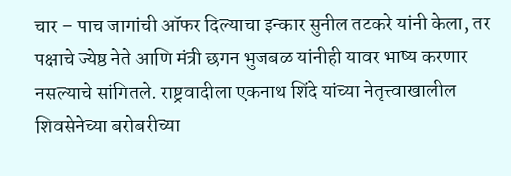चार – पाच जागांची ऑफर दिल्याचा इन्कार सुनील तटकरे यांनी केला, तर पक्षाचे ज्येष्ठ नेते आणि मंत्री छगन भुजबळ यांनीही यावर भाष्य करणार नसल्याचे सांगितले. राष्ट्रवादीला एकनाथ शिंदे यांच्या नेतृत्त्वाखालील शिवसेनेच्या बरोबरीच्या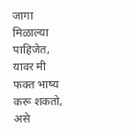जागा मिळाल्या पाहिजेत, यावर मी फक्त भाष्य करू शकतो, असे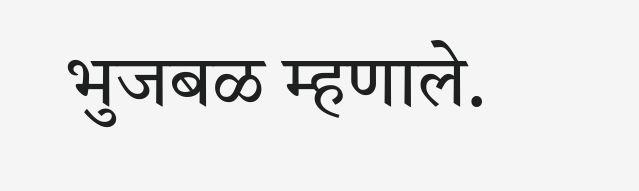भुजबळ म्हणाले.